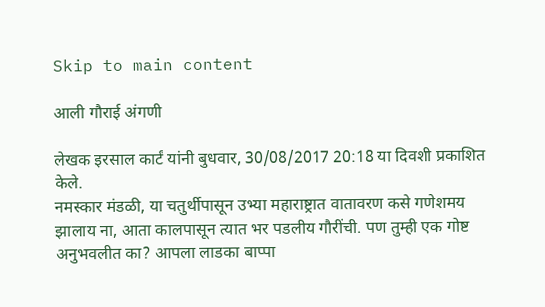Skip to main content

आली गौराई अंगणी

लेखक इरसाल कार्टं यांनी बुधवार, 30/08/2017 20:18 या दिवशी प्रकाशित केले.
नमस्कार मंडळी, या चतुर्थीपासून उभ्या महाराष्ट्रात वातावरण कसे गणेशमय झालाय ना, आता कालपासून त्यात भर पडलीय गौरींची. पण तुम्ही एक गोष्ट अनुभवलीत का? आपला लाडका बाप्पा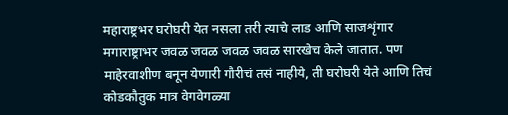महाराष्ट्रभर घरोघरी येत नसला तरी त्याचे लाड आणि साजशृंगार मगाराष्ट्राभर जवळ जवळ जवळ जवळ सारखेच केले जातात. पण माहेरवाशीण बनून येणारी गौरीचं तसं नाहीये, ती घरोघरी येते आणि तिचं कोडकौतुक मात्र वेगवेगळ्या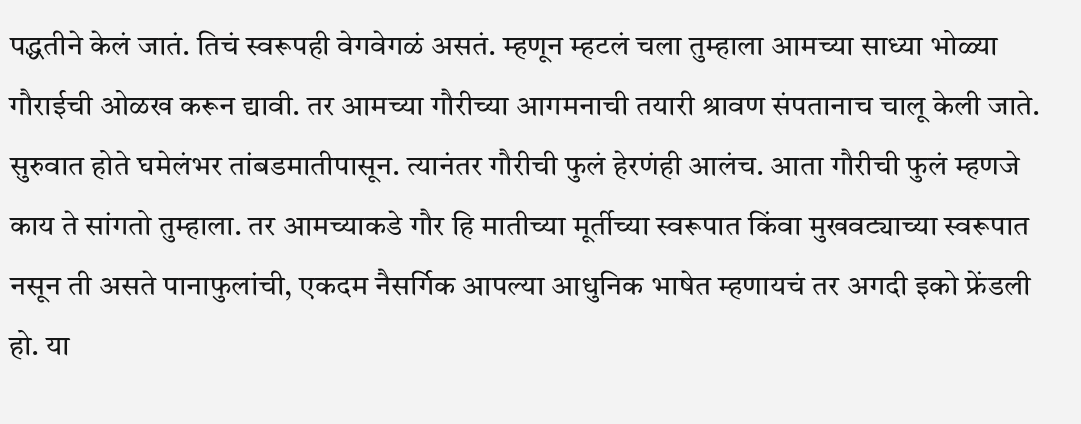पद्धतीने केलं जातं. तिचं स्वरूपही वेगवेगळं असतं. म्हणून म्हटलं चला तुम्हाला आमच्या साध्या भोळ्या गौराईची ओळख करून द्यावी. तर आमच्या गौरीच्या आगमनाची तयारी श्रावण संपतानाच चालू केली जाते. सुरुवात होते घमेलंभर तांबडमातीपासून. त्यानंतर गौरीची फुलं हेरणंही आलंच. आता गौरीची फुलं म्हणजे काय ते सांगतो तुम्हाला. तर आमच्याकडे गौर हि मातीच्या मूर्तीच्या स्वरूपात किंवा मुखवट्याच्या स्वरूपात नसून ती असते पानाफुलांची, एकदम नैसर्गिक आपल्या आधुनिक भाषेत म्हणायचं तर अगदी इको फ्रेंडली हो. या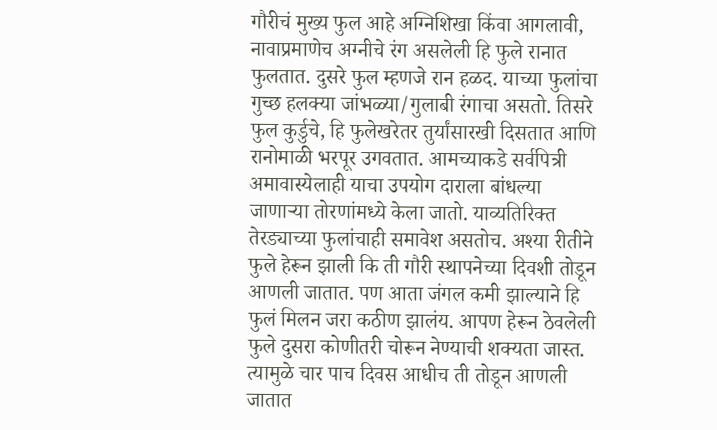गौरीचं मुख्य फुल आहे अग्निशिखा किंवा आगलावी, नावाप्रमाणेच अग्नीचे रंग असलेली हि फुले रानात फुलतात. दुसरे फुल म्हणजे रान हळद. याच्या फुलांचा गुच्छ हलक्या जांभळ्या/गुलाबी रंगाचा असतो. तिसरे फुल कुर्डुचे, हि फुलेखरेतर तुर्यांसारखी दिसतात आणि रानोमाळी भरपूर उगवतात. आमच्याकडे सर्वपित्री अमावास्येलाही याचा उपयोग दाराला बांधल्या जाणाऱ्या तोरणांमध्ये केला जातो. याव्यतिरिक्त तेरड्याच्या फुलांचाही समावेश असतोच. अश्या रीतीने फुले हेरून झाली कि ती गौरी स्थापनेच्या दिवशी तोडून आणली जातात. पण आता जंगल कमी झाल्याने हि फुलं मिलन जरा कठीण झालंय. आपण हेरून ठेवलेली फुले दुसरा कोणीतरी चोरून नेण्याची शक्यता जास्त. त्यामुळे चार पाच दिवस आधीच ती तोडून आणली जातात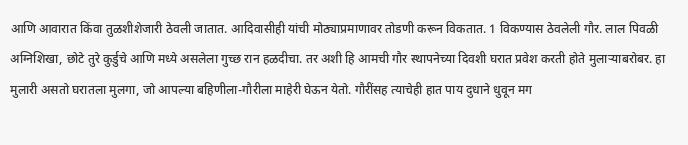आणि आवारात किंवा तुळशीशेजारी ठेवली जातात. आदिवासीही यांची मोठ्याप्रमाणावर तोडणी करून विकतात. 1 विकण्यास ठेवलेली गौर. लाल पिवळी अग्निशिखा, छोटे तुरे कुर्डुचे आणि मध्ये असलेला गुच्छ रान हळदीचा. तर अशी हि आमची गौर स्थापनेच्या दिवशी घरात प्रवेश करती होते मुलाऱ्याबरोबर. हा मुलारी असतो घरातला मुलगा, जो आपल्या बहिणीला-गौरीला माहेरी घेऊन येतो. गौरींसह त्याचेही हात पाय दुधाने धुवून मग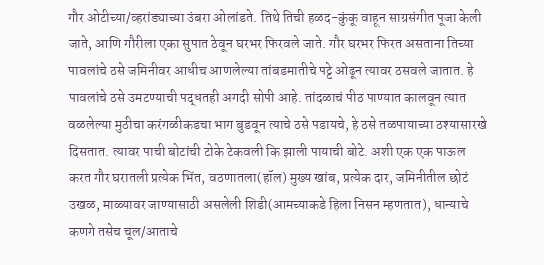गौर ओटीच्या/व्हरांड्याच्या उंबरा ओलांडते. तिथे तिची हळद-कुंकू वाहून साग्रसंगीत पूजा केली जाते, आणि गौरीला एका सुपात ठेवून घरभर फिरवले जाते. गौर घरभर फिरत असताना तिच्या पावलांचे ठसे जमिनीवर आधीच आणलेल्या तांबडमातीचे पट्टे ओढून त्यावर ठसवले जातात. हे पावलांचे ठसे उमटण्याची पद्धतही अगदी सोपी आहे. तांदळाचं पीठ पाण्यात कालवून त्यात वळलेल्या मुठीचा करंगळीकडचा भाग बुडवून त्याचे ठसे पडायचे, हे ठसे तळपायाच्या ठश्यासारखे दिसतात. त्यावर पाची बोटांची टोके टेकवली कि झाली पायाची बोटे. अशी एक एक पाऊल करत गौर घरातली प्रत्येक भिंत, वठणातला(हॉल) मुख्य खांब, प्रत्येक दार, जमिनीतील छोटं उखळ, माळ्यावर जाण्यासाठी असलेली शिडी(आमच्याकडे हिला निसन म्हणतात), धान्याचे कणगे तसेच चूल/आताचे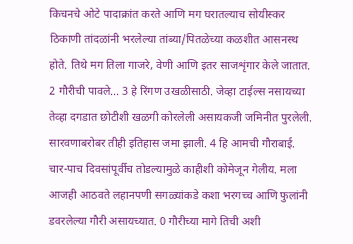किचनचे ओटे पादाक्रांत करते आणि मग घरातल्याच सोयीस्कर ठिकाणी तांदळांनी भरलेल्या तांब्या/पितळेच्या कळशीत आसनस्थ होते. तिथे मग तिला गाजरे, वेणी आणि इतर साजशृंगार केले जातात. 2 गौरीची पावले... 3 हे रिंगण उखळीसाठी. जेव्हा टाईल्स नसायच्या तेव्हा दगडात छोटीशी खळगी कोरलेली असायकजी जमिनीत पुरलेली. सारवणाबरोबर तीही इतिहास जमा झाली. 4 हि आमची गौराबाई. चार-पाच दिवसांपूर्वीच तोडल्यामुळे काहीशी कोमेजून गेलीय. मला आजही आठवते लहानपणी सगळ्यांकडे कशा भरगच्च आणि फुलांनी डवरलेल्या गौरी असायच्यात. 0 गौरीच्या मागे तिची अशी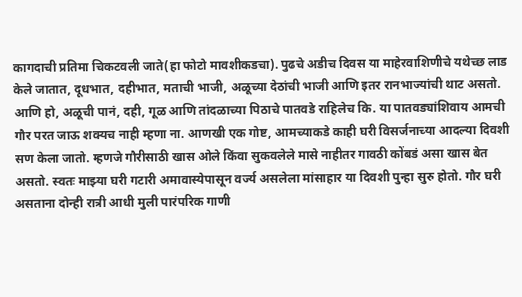कागदाची प्रतिमा चिकटवली जाते(हा फोटो मावशीकडचा). पुढचे अडीच दिवस या माहेरवाशिणीचे यथेच्छ लाड केले जातात, दूधभात, दहीभात, मताची भाजी, अळूच्या देठांची भाजी आणि इतर रानभाज्यांची थाट असतो. आणि हो, अळूची पानं, दही, गूळ आणि तांदळाच्या पिठाचे पातवडे राहिलेच कि. या पातवड्यांशिवाय आमची गौर परत जाऊ शक्यच नाही म्हणा ना. आणखी एक गोष्ट, आमच्याकडे काही घरी विसर्जनाच्या आदल्या दिवशी सण केला जातो. म्हणजे गौरीसाठी खास ओले किंवा सुकवलेले मासे नाहीतर गावठी कोंबडं असा खास बेत असतो. स्वतः माझ्या घरी गटारी अमावास्येपासून वर्ज्य असलेला मांसाहार या दिवशी पुन्हा सुरु होतो. गौर घरी असताना दोन्ही रात्री आधी मुली पारंपरिक गाणी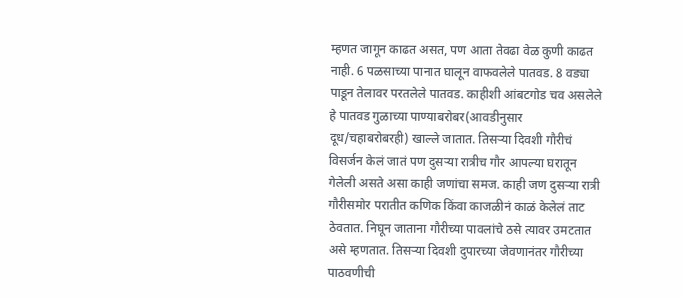म्हणत जागून काढत असत, पण आता तेवढा वेळ कुणी काढत नाही. 6 पळसाच्या पानात घालून वाफवलेले पातवड. 8 वड्या पाडून तेलावर परतलेले पातवड. काहीशी आंबटगोड चव असलेले हे पातवड गुळाच्या पाण्याबरोबर(आवडीनुसार दूध/चहाबरोबरही) खाल्ले जातात. तिसऱ्या दिवशी गौरीचं विसर्जन केलं जातं पण दुसऱ्या रात्रीच गौर आपल्या घरातून गेलेली असते असा काही जणांचा समज. काही जण दुसऱ्या रात्री गौरीसमोर परातीत कणिक किंवा काजळीनं काळं केलेलं ताट ठेवतात. निघून जाताना गौरीच्या पावलांचे ठसे त्यावर उमटतात असे म्हणतात. तिसऱ्या दिवशी दुपारच्या जेवणानंतर गौरीच्या पाठवणीची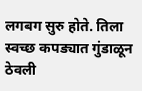लगबग सुरु होते. तिला स्वच्छ कपड्यात गुंडाळून ठेवली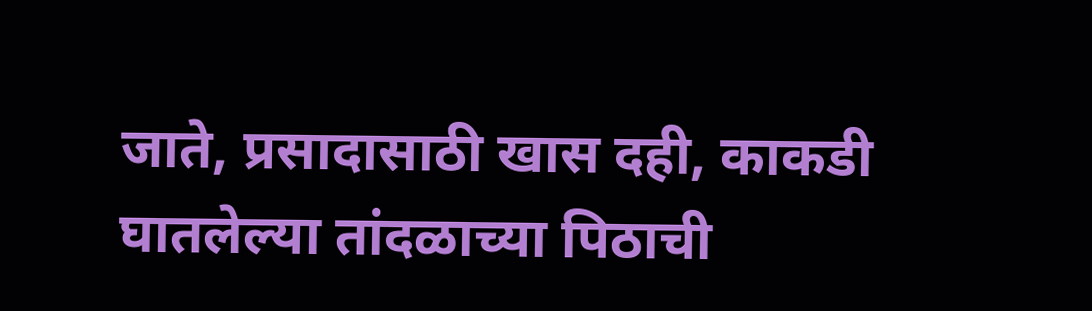जाते, प्रसादासाठी खास दही, काकडी घातलेल्या तांदळाच्या पिठाची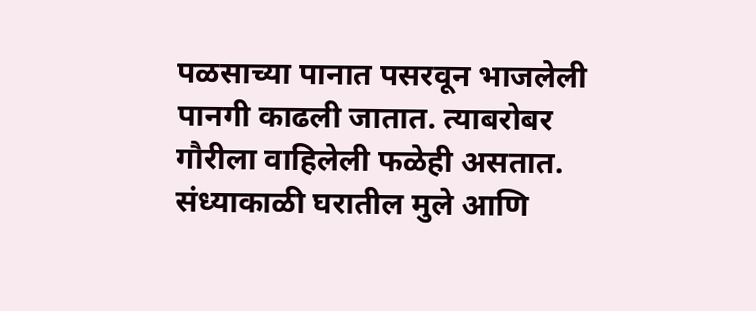पळसाच्या पानात पसरवून भाजलेली पानगी काढली जातात. त्याबरोबर गौरीला वाहिलेली फळेही असतात. संध्याकाळी घरातील मुले आणि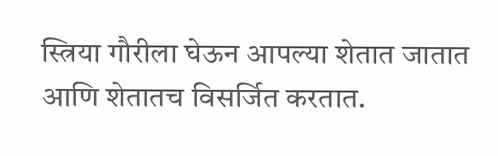स्त्रिया गौरीला घेऊन आपल्या शेतात जातात आणि शेतातच विसर्जित करतात.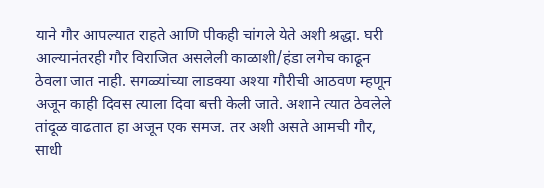याने गौर आपल्यात राहते आणि पीकही चांगले येते अशी श्रद्धा. घरी आल्यानंतरही गौर विराजित असलेली काळाशी/हंडा लगेच काढून ठेवला जात नाही. सगळ्यांच्या लाडक्या अश्या गौरीची आठवण म्हणून अजून काही दिवस त्याला दिवा बत्ती केली जाते. अशाने त्यात ठेवलेले तांदूळ वाढतात हा अजून एक समज. तर अशी असते आमची गौर, साधी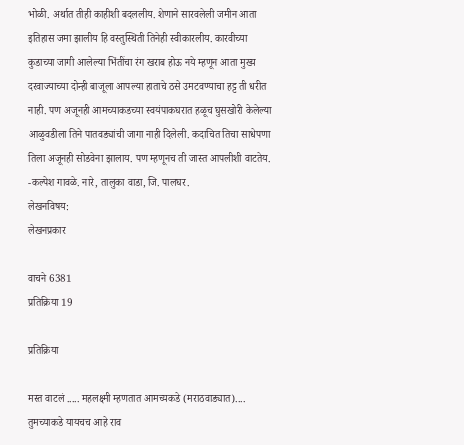भोळी. अर्थात तीही काहीशी बदललीय. शेणाने सारवलेली जमीन आता इतिहास जमा झालीय हि वस्तुस्थिती तिनेही स्वीकारलीय. कारवीच्या कुडाच्या जागी आलेल्या भिंतींचा रंग खराब होऊ नये म्हणून आता मुख्य दरवाज्याच्या दोन्ही बाजूला आपल्या हाताचे ठसे उमटवण्याचा हट्ट ती धरीत नाही. पण अजूनही आमच्याकडच्या स्वयंपाकघरात हळूच घुसखोरी केलेल्या आळुवडीला तिने पातवड्यांची जागा नाही दिलेली. कदाचित तिचा साधेपणा तिला अजूनही सोडवेना झालाय. पण म्हणूनच ती जास्त आपलीशी वाटतेय. -कल्पेश गावळे. नारे, तालुका वाडा, जि. पालघर.
लेखनविषय:
लेखनप्रकार

वाचने 6381
प्रतिक्रिया 19

प्रतिक्रिया

मस्त वाटलं ..... महलक्ष्मी म्हणतात आमच्यकडे (मराठवाड्यात).... तुमच्याकडे यायचच आहे राव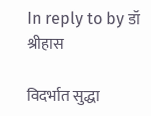In reply to by डॉ श्रीहास

विदर्भात सुद्धा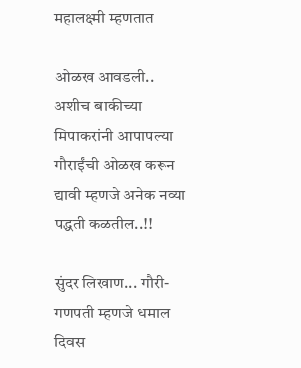महालक्ष्मी म्हणतात

ओळख आवडली.. अशीच बाकीच्या मिपाकरांनी आपापल्या गौराईंची ओळख करून द्यावी म्हणजे अनेक नव्या पद्धती कळतील..!!

सुंदर लिखाण... गौरी-गणपती म्हणजे धमाल दिवस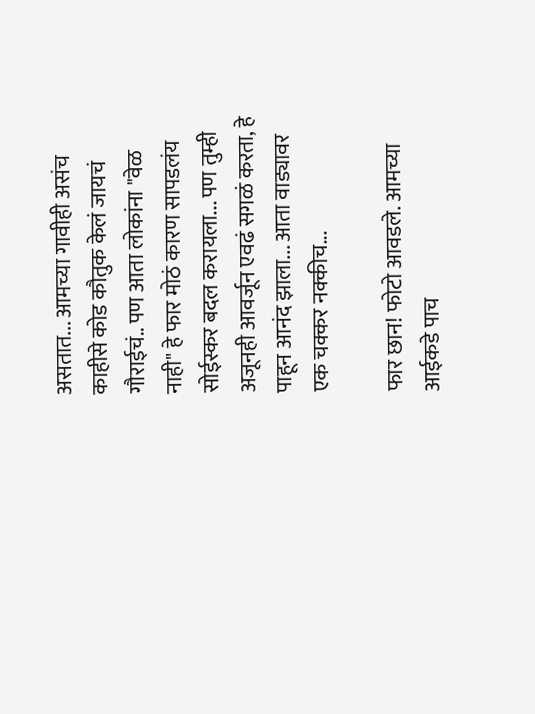असतात... आमच्या गावीही असंच काहीसे कोड कौतुक केलं जायचं गौराईचं.. पण आता लोकांना "वेळ नाही" हे फार मोठं कारण सापडलंय सोईस्कर बदल करायला... पण तुम्ही अजूनही आवर्जून एवढं सगळं करता, हे पाहून आनंद झाला... आता वाड्यावर एक चक्कर नक्कीच...

फार छान! फोटो आवडले. आमच्या आईकडे पाच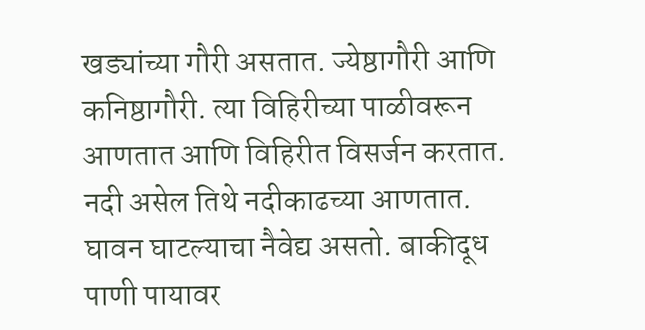खड्यांच्या गौरी असतात. ज्येष्ठागौरी आणि कनिष्ठागौरी. त्या विहिरीच्या पाळीवरून आणतात आणि विहिरीत विसर्जन करतात. नदी असेल तिथे नदीकाढच्या आणतात. घावन घाटल्याचा नैवेद्य असतो. बाकीदूध पाणी पायावर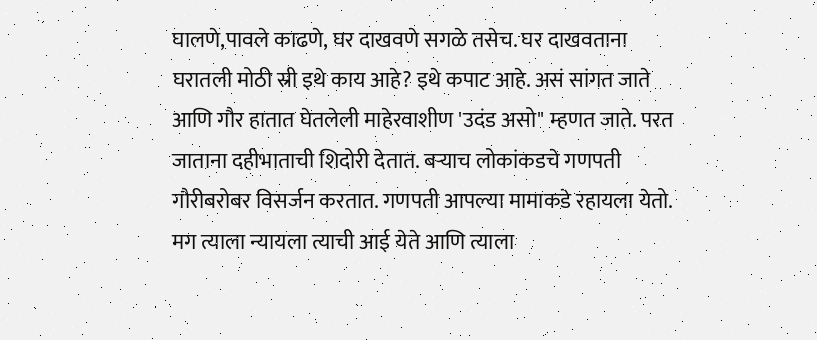घालणे,पावले काढणे, घर दाखवणे सगळे तसेच. घर दाखवताना घरातली मोठी स्री इथे काय आहे? इथे कपाट आहे. असं सांगत जाते आणि गौर हातात घेतलेली माहेरवाशीण 'उदंड असो" म्हणत जाते. परत जाताना दहीभाताची शिदोरी देतात. बर्‍याच लोकांकडचे गणपती गौरीबरोबर विसर्जन करतात. गणपती आपल्या मामाकडे रहायला येतो. मग त्याला न्यायला त्याची आई येते आणि त्याला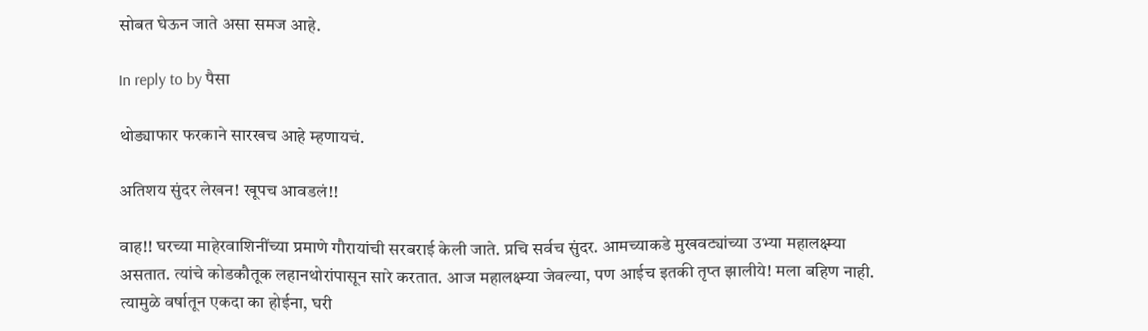सोबत घेऊन जाते असा समज आहे.

In reply to by पैसा

थोड्याफार फरकाने सारखच आहे म्हणायचं.

अतिशय सुंदर लेखन! खूपच आवडलं!!

वाह!! घरच्या माहेरवाशिनींच्या प्रमाणे गौरायांची सरबराई केली जाते. प्रचि सर्वच सुंदर. आमच्याकडे मुखवट्यांच्या उभ्या महालक्ष्म्या असतात. त्यांचे कोडकौतूक लहानथोरांपासून सारे करतात. आज महालक्ष्म्या जेवल्या, पण आईच इतकी तृप्त झालीये! मला बहिण नाही. त्यामुळे वर्षातून एकदा का होईना, घरी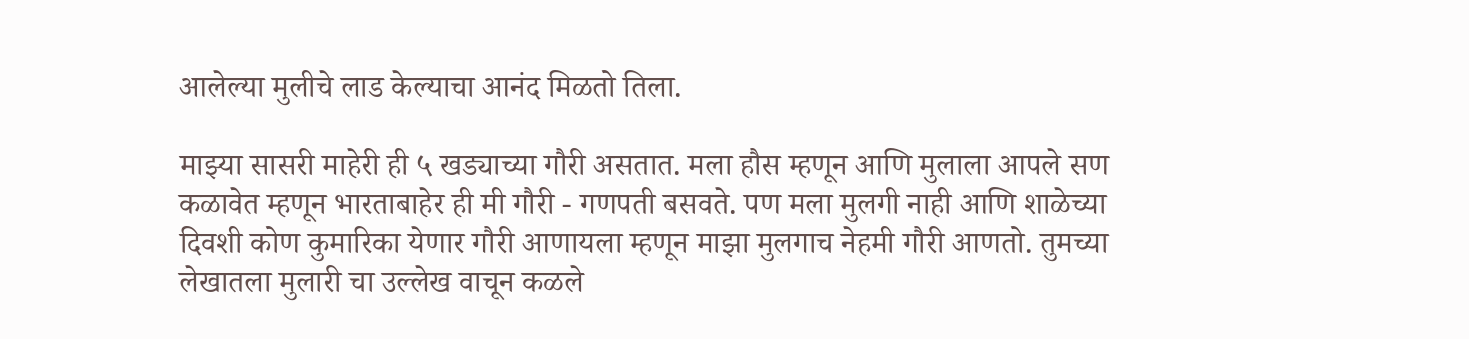आलेल्या मुलीचे लाड केल्याचा आनंद मिळतो तिला.

माझ्या सासरी माहेरी ही ५ खड्याच्या गौरी असतात. मला हौस म्हणून आणि मुलाला आपले सण कळावेत म्हणून भारताबाहेर ही मी गौरी - गणपती बसवते. पण मला मुलगी नाही आणि शाळेच्या दिवशी कोण कुमारिका येणार गौरी आणायला म्हणून माझा मुलगाच नेहमी गौरी आणतो. तुमच्या लेखातला मुलारी चा उल्लेख वाचून कळले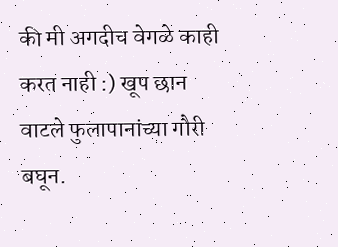की मी अगदीच वेगळे काही करत नाही :) खूप छान वाटले फुलापानांच्या गौरी बघून.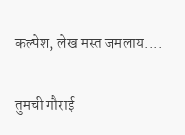कल्पेश, लेख मस्त जमलाय....

तुमची गौराई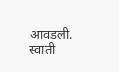आवडली. स्वाती